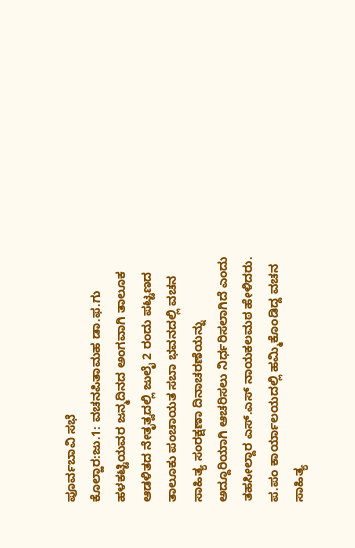ಪೂರ್ವಬಾವಿ ಸಭೆ
ಕೊಲ್ಹಾರ:ಜು.1: ವಚನಪಿತಾಮಹ ಡಾ.ಫ.ಗು ಹಳಕಟ್ಟಿಯವರ ಜನ್ಮದಿನದ ಅಂಗವಾಗಿ ತಾಲೂಕ ಆಡಳಿತದ ನೇತೃತ್ವದಲ್ಲಿ ಜುಲೈ 2 ರಂದು ಪಟ್ಟಣದ ತಾಲೂಕು ಪಂಚಾಯತ ಸಬಾ ಭವನದಲ್ಲಿ ವಚನ ಸಾಹಿತ್ಯ ಸಂರಕ್ಷಣಾ ದಿನಾಚರಣೆಯನ್ನು ಅದ್ದೂರಿಯಾಗಿ ಆಚರಿಸಲು ನಿರ್ಧರಿಸಲಾಗಿದೆ ಎಂದು ತಹಸೀಲ್ದಾರ ಎಸ್.ಎಸ್ ನಾಯಕಲಮಠ ಹೇಳಿದರು.
ಪ.ಪಂ ಕಾರ್ಯಾಲಯದಲ್ಲಿ ಹಮ್ಮಿಕೊಂಡಿದ್ದ ವಚನ ಸಾಹಿತ್ಯ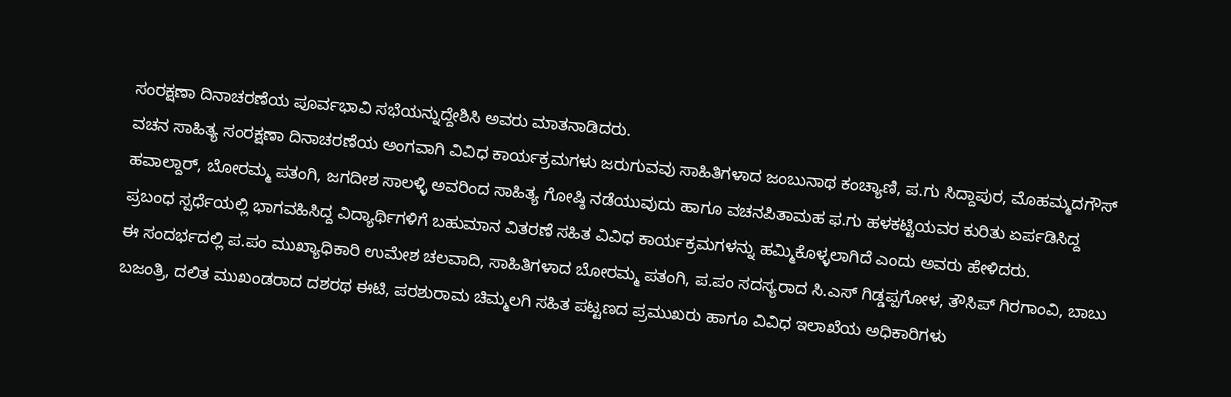ಸಂರಕ್ಷಣಾ ದಿನಾಚರಣೆಯ ಪೂರ್ವಭಾವಿ ಸಭೆಯನ್ನುದ್ದೇಶಿಸಿ ಅವರು ಮಾತನಾಡಿದರು.
ವಚನ ಸಾಹಿತ್ಯ ಸಂರಕ್ಷಣಾ ದಿನಾಚರಣೆಯ ಅಂಗವಾಗಿ ವಿವಿಧ ಕಾರ್ಯಕ್ರಮಗಳು ಜರುಗುವವು ಸಾಹಿತಿಗಳಾದ ಜಂಬುನಾಥ ಕಂಚ್ಯಾಣಿ, ಪ.ಗು ಸಿದ್ದಾಪುರ, ಮೊಹಮ್ಮದಗೌಸ್ ಹವಾಲ್ದಾರ್, ಬೋರಮ್ಮ ಪತಂಗಿ, ಜಗದೀಶ ಸಾಲಳ್ಳಿ ಅವರಿಂದ ಸಾಹಿತ್ಯ ಗೋಷ್ಠಿ ನಡೆಯುವುದು ಹಾಗೂ ವಚನಪಿತಾಮಹ ಫ.ಗು ಹಳಕಟ್ಟಿಯವರ ಕುರಿತು ಏರ್ಪಡಿಸಿದ್ದ ಪ್ರಬಂಧ ಸ್ಪರ್ಧೆಯಲ್ಲಿ ಭಾಗವಹಿಸಿದ್ದ ವಿದ್ಯಾರ್ಥಿಗಳಿಗೆ ಬಹುಮಾನ ವಿತರಣೆ ಸಹಿತ ವಿವಿಧ ಕಾರ್ಯಕ್ರಮಗಳನ್ನು ಹಮ್ಮಿಕೊಳ್ಳಲಾಗಿದೆ ಎಂದು ಅವರು ಹೇಳಿದರು.
ಈ ಸಂದರ್ಭದಲ್ಲಿ ಪ.ಪಂ ಮುಖ್ಯಾಧಿಕಾರಿ ಉಮೇಶ ಚಲವಾದಿ, ಸಾಹಿತಿಗಳಾದ ಬೋರಮ್ಮ ಪತಂಗಿ, ಪ.ಪಂ ಸದಸ್ಯರಾದ ಸಿ.ಎಸ್ ಗಿಡ್ಡಪ್ಪಗೋಳ, ತೌಸಿಪ್ ಗಿರಗಾಂವಿ, ಬಾಬು ಬಜಂತ್ರಿ, ದಲಿತ ಮುಖಂಡರಾದ ದಶರಥ ಈಟಿ, ಪರಶುರಾಮ ಚಿಮ್ಮಲಗಿ ಸಹಿತ ಪಟ್ಟಣದ ಪ್ರಮುಖರು ಹಾಗೂ ವಿವಿಧ ಇಲಾಖೆಯ ಅಧಿಕಾರಿಗಳು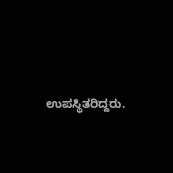ಉಪಸ್ಥಿತರಿದ್ದರು.